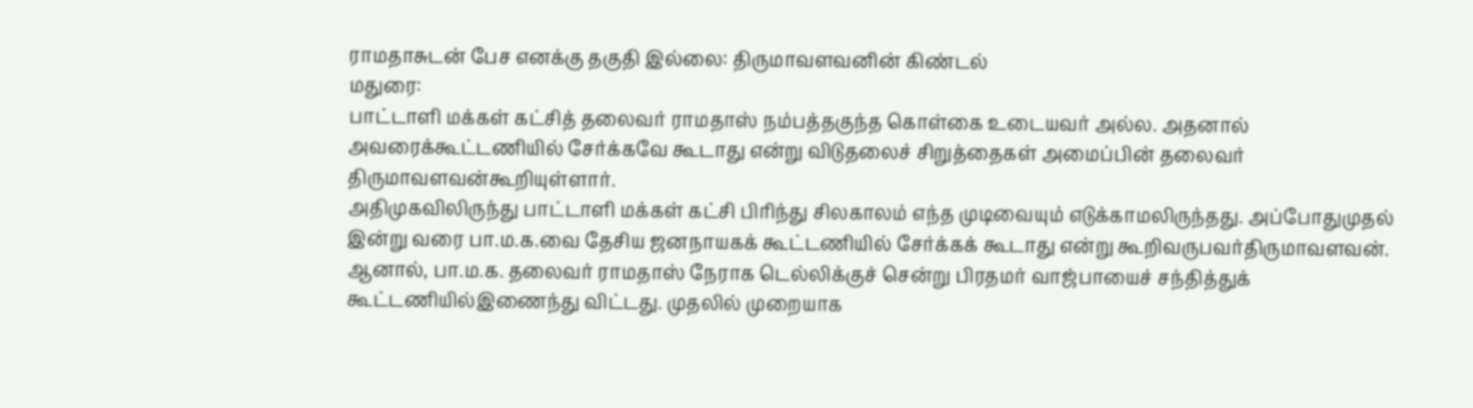ராமதாசுடன் பேச எனக்கு தகுதி இல்லை: திருமாவளவனின் கிண்டல்
மதுரை:
பாட்டாளி மக்கள் கட்சித் தலைவர் ராமதாஸ் நம்பத்தகுந்த கொள்கை உடையவர் அல்ல. அதனால் அவரைக்கூட்டணியில் சேர்க்கவே கூடாது என்று விடுதலைச் சிறுத்தைகள் அமைப்பின் தலைவர் திருமாவளவன்கூறியுள்ளார்.
அதிமுகவிலிருந்து பாட்டாளி மக்கள் கட்சி பிரிந்து சிலகாலம் எந்த முடிவையும் எடுக்காமலிருந்தது. அப்போதுமுதல் இன்று வரை பா.ம.க.வை தேசிய ஜனநாயகக் கூட்டணியில் சேர்க்கக் கூடாது என்று கூறிவருபவர்திருமாவளவன்.
ஆனால், பா.ம.க. தலைவர் ராமதாஸ் நேராக டெல்லிக்குச் சென்று பிரதமர் வாஜ்பாயைச் சந்தித்துக் கூட்டணியில்இணைந்து விட்டது. முதலில் முறையாக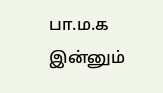பா.ம.க இன்னும்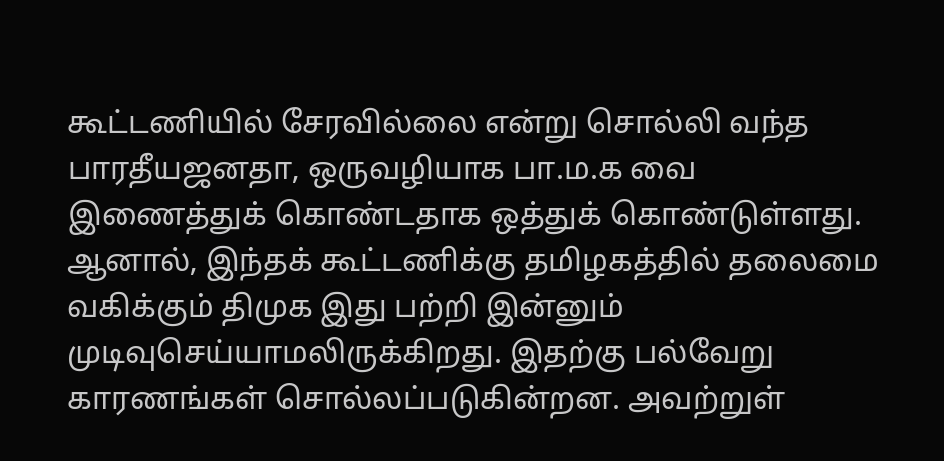கூட்டணியில் சேரவில்லை என்று சொல்லி வந்த பாரதீயஜனதா, ஒருவழியாக பா.ம.க வை இணைத்துக் கொண்டதாக ஒத்துக் கொண்டுள்ளது.
ஆனால், இந்தக் கூட்டணிக்கு தமிழகத்தில் தலைமை வகிக்கும் திமுக இது பற்றி இன்னும் முடிவுசெய்யாமலிருக்கிறது. இதற்கு பல்வேறு காரணங்கள் சொல்லப்படுகின்றன. அவற்றுள்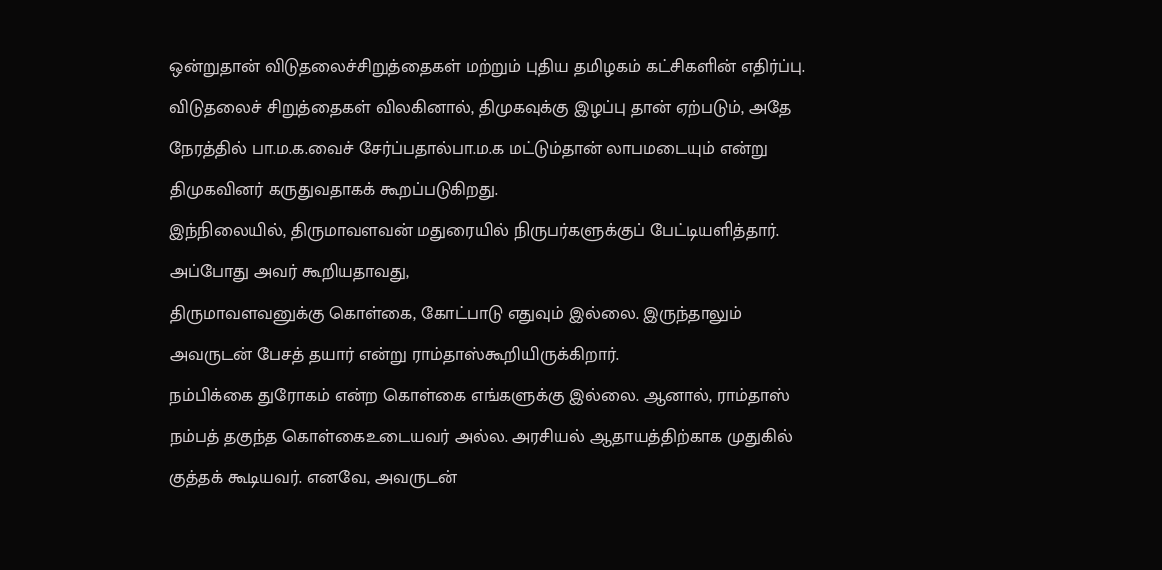ஒன்றுதான் விடுதலைச்சிறுத்தைகள் மற்றும் புதிய தமிழகம் கட்சிகளின் எதிர்ப்பு.
விடுதலைச் சிறுத்தைகள் விலகினால், திமுகவுக்கு இழப்பு தான் ஏற்படும், அதே நேரத்தில் பா.ம.க.வைச் சேர்ப்பதால்பா.ம.க மட்டும்தான் லாபமடையும் என்று திமுகவினர் கருதுவதாகக் கூறப்படுகிறது.
இந்நிலையில், திருமாவளவன் மதுரையில் நிருபர்களுக்குப் பேட்டியளித்தார். அப்போது அவர் கூறியதாவது,
திருமாவளவனுக்கு கொள்கை, கோட்பாடு எதுவும் இல்லை. இருந்தாலும் அவருடன் பேசத் தயார் என்று ராம்தாஸ்கூறியிருக்கிறார்.
நம்பிக்கை துரோகம் என்ற கொள்கை எங்களுக்கு இல்லை. ஆனால், ராம்தாஸ் நம்பத் தகுந்த கொள்கைஉடையவர் அல்ல. அரசியல் ஆதாயத்திற்காக முதுகில் குத்தக் கூடியவர். எனவே, அவருடன்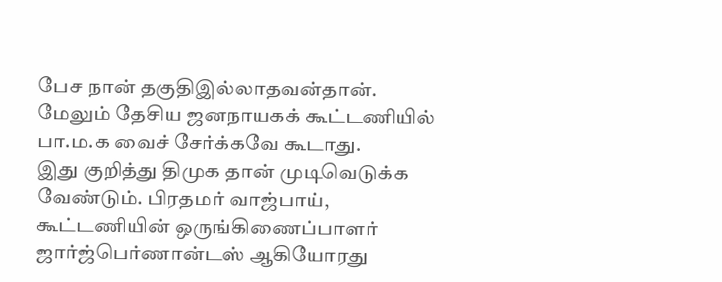பேச நான் தகுதிஇல்லாதவன்தான்.
மேலும் தேசிய ஜனநாயகக் கூட்டணியில் பா.ம.க வைச் சேர்க்கவே கூடாது.
இது குறித்து திமுக தான் முடிவெடுக்க வேண்டும். பிரதமர் வாஜ்பாய், கூட்டணியின் ஒருங்கிணைப்பாளர் ஜார்ஜ்பெர்ணான்டஸ் ஆகியோரது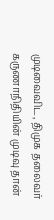முடிவைவிட, திமுக தலைவர் கருணாநிதியின் முடிவு தான்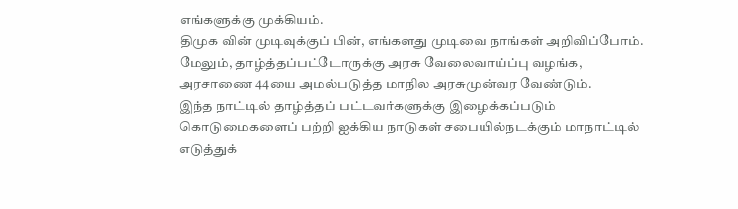எங்களுக்கு முக்கியம்.
திமுக வின் முடிவுக்குப் பின், எங்களது முடிவை நாங்கள் அறிவிப்போம்.
மேலும், தாழ்த்தப்பட்டோருக்கு அரசு வேலைவாய்ப்பு வழங்க, அரசாணை 44யை அமல்படுத்த மாநில அரசுமுன்வர வேண்டும்.
இந்த நாட்டில் தாழ்த்தப் பட்டவர்களுக்கு இழைக்கப்படும் கொடுமைகளைப் பற்றி ஐக்கிய நாடுகள் சபையில்நடக்கும் மாநாட்டில் எடுத்துக்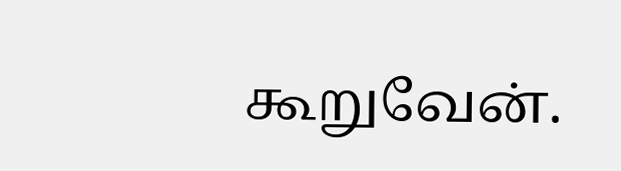கூறுவேன்.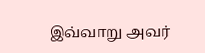இவ்வாறு அவர்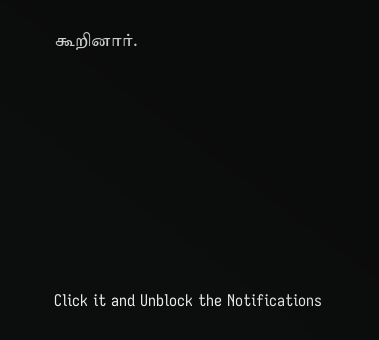கூறினார்.












Click it and Unblock the Notifications